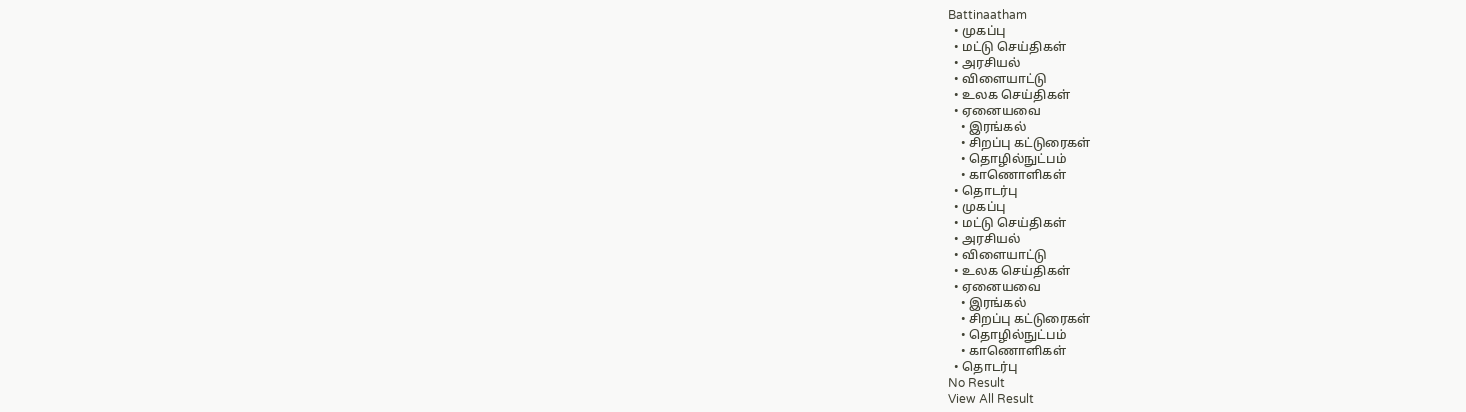Battinaatham
  • முகப்பு
  • மட்டு செய்திகள்
  • அரசியல்
  • விளையாட்டு
  • உலக செய்திகள்
  • ஏனையவை
    • இரங்கல்
    • சிறப்பு கட்டுரைகள்
    • தொழில்நுட்பம்
    • காணொளிகள்
  • தொடர்பு
  • முகப்பு
  • மட்டு செய்திகள்
  • அரசியல்
  • விளையாட்டு
  • உலக செய்திகள்
  • ஏனையவை
    • இரங்கல்
    • சிறப்பு கட்டுரைகள்
    • தொழில்நுட்பம்
    • காணொளிகள்
  • தொடர்பு
No Result
View All Result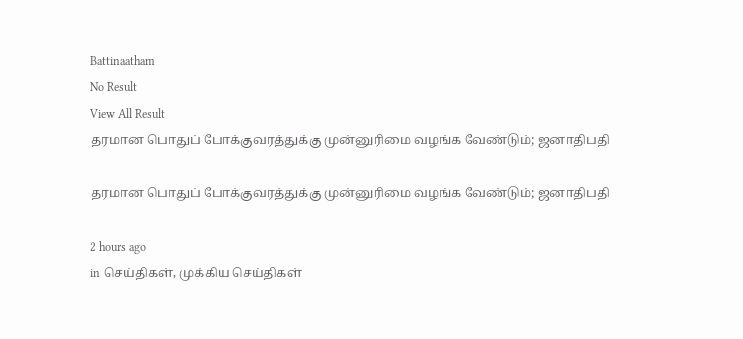Battinaatham
No Result
View All Result
தரமான பொதுப் போக்குவரத்துக்கு முன்னுரிமை வழங்க வேண்டும்; ஜனாதிபதி

தரமான பொதுப் போக்குவரத்துக்கு முன்னுரிமை வழங்க வேண்டும்; ஜனாதிபதி

2 hours ago
in செய்திகள், முக்கிய செய்திகள்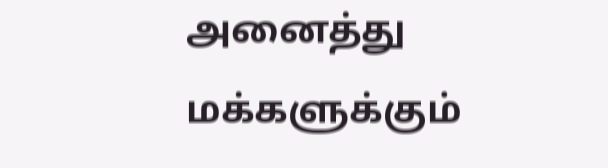அனைத்து மக்களுக்கும்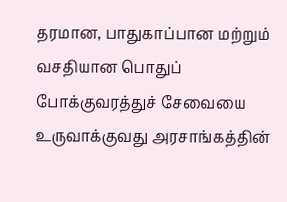தரமான, பாதுகாப்பான மற்றும் வசதியான பொதுப் போக்குவரத்துச் சேவையை உருவாக்குவது அரசாங்கத்தின்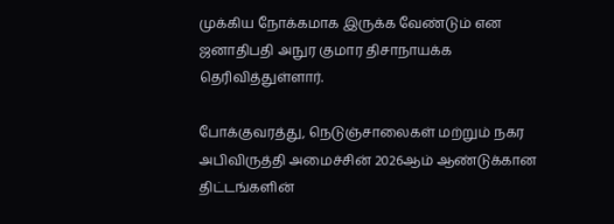முக்கிய நோக்கமாக இருக்க வேண்டும் என ஜனாதிபதி அநுர குமார திசாநாயக்க தெரிவித்துள்ளார்.

போக்குவரத்து, நெடுஞ்சாலைகள் மற்றும் நகர அபிவிருத்தி அமைச்சின் 2026ஆம் ஆண்டுக்கான திட்டங்களின்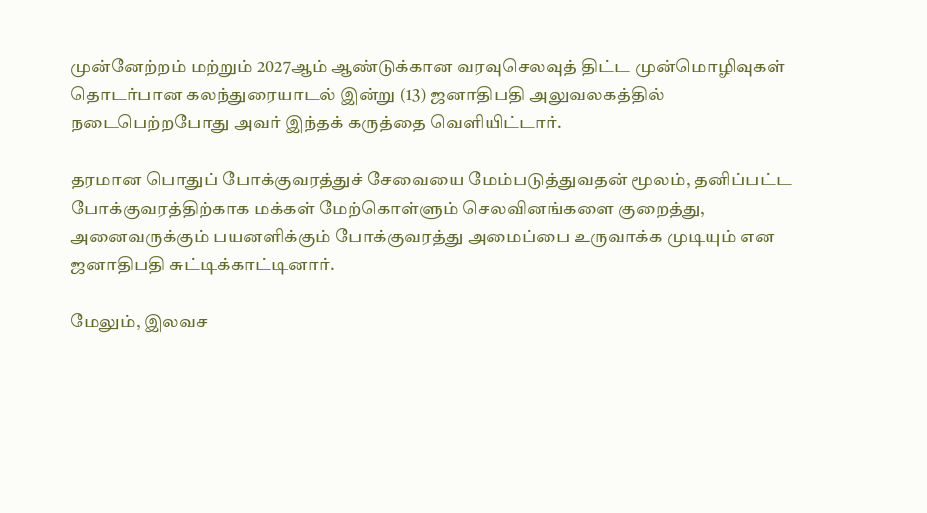முன்னேற்றம் மற்றும் 2027ஆம் ஆண்டுக்கான வரவுசெலவுத் திட்ட முன்மொழிவுகள் தொடர்பான கலந்துரையாடல் இன்று (13) ஜனாதிபதி அலுவலகத்தில் நடைபெற்றபோது அவர் இந்தக் கருத்தை வெளியிட்டார்.

தரமான பொதுப் போக்குவரத்துச் சேவையை மேம்படுத்துவதன் மூலம், தனிப்பட்ட போக்குவரத்திற்காக மக்கள் மேற்கொள்ளும் செலவினங்களை குறைத்து, அனைவருக்கும் பயனளிக்கும் போக்குவரத்து அமைப்பை உருவாக்க முடியும் என ஜனாதிபதி சுட்டிக்காட்டினார்.

மேலும், இலவச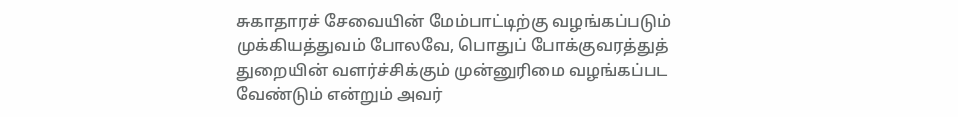சுகாதாரச் சேவையின் மேம்பாட்டிற்கு வழங்கப்படும் முக்கியத்துவம் போலவே, பொதுப் போக்குவரத்துத் துறையின் வளர்ச்சிக்கும் முன்னுரிமை வழங்கப்பட வேண்டும் என்றும் அவர்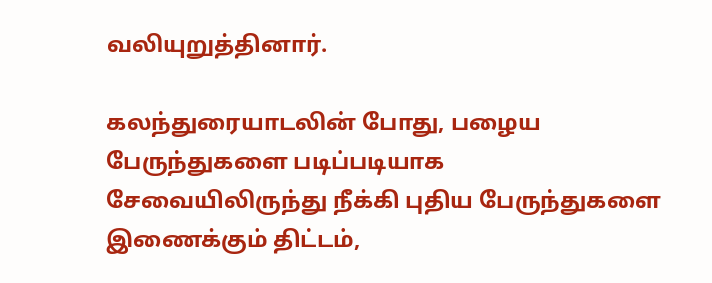வலியுறுத்தினார்.

கலந்துரையாடலின் போது, பழைய பேருந்துகளை படிப்படியாக சேவையிலிருந்து நீக்கி புதிய பேருந்துகளை இணைக்கும் திட்டம்,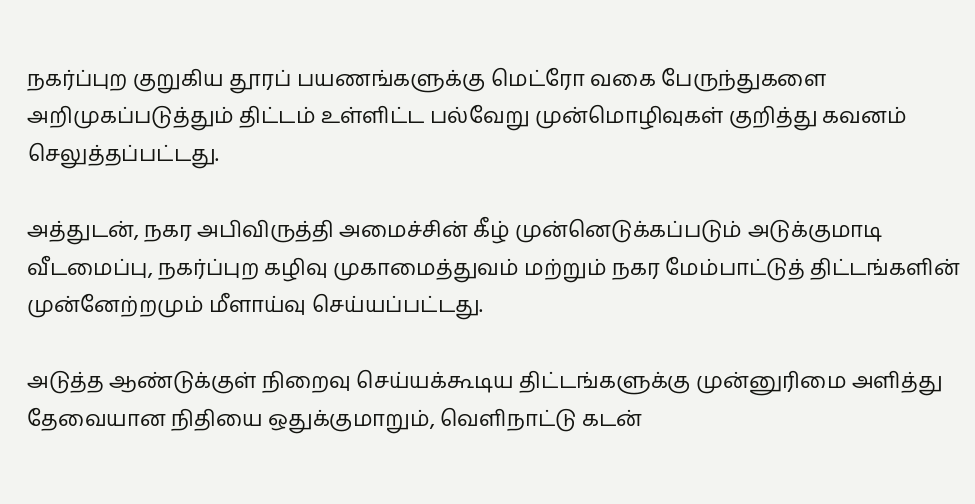நகர்ப்புற குறுகிய தூரப் பயணங்களுக்கு மெட்ரோ வகை பேருந்துகளை அறிமுகப்படுத்தும் திட்டம் உள்ளிட்ட பல்வேறு முன்மொழிவுகள் குறித்து கவனம் செலுத்தப்பட்டது.

அத்துடன், நகர அபிவிருத்தி அமைச்சின் கீழ் முன்னெடுக்கப்படும் அடுக்குமாடி வீடமைப்பு, நகர்ப்புற கழிவு முகாமைத்துவம் மற்றும் நகர மேம்பாட்டுத் திட்டங்களின் முன்னேற்றமும் மீளாய்வு செய்யப்பட்டது.

அடுத்த ஆண்டுக்குள் நிறைவு செய்யக்கூடிய திட்டங்களுக்கு முன்னுரிமை அளித்து தேவையான நிதியை ஒதுக்குமாறும், வெளிநாட்டு கடன்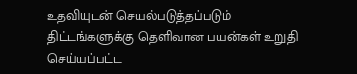உதவியுடன் செயல்படுத்தப்படும் திட்டங்களுக்கு தெளிவான பயன்கள் உறுதி செய்யப்பட்ட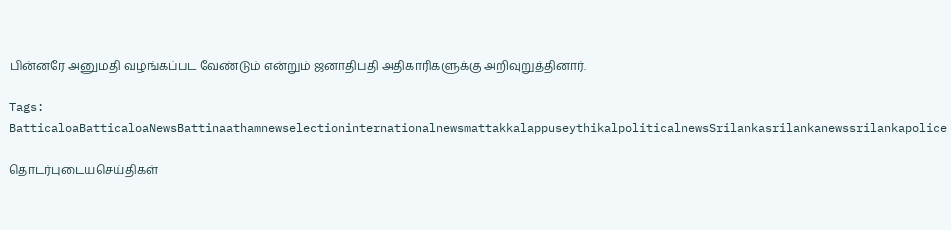பின்னரே அனுமதி வழங்கப்பட வேண்டும் என்றும் ஜனாதிபதி அதிகாரிகளுக்கு அறிவுறுத்தினார்.

Tags: BatticaloaBatticaloaNewsBattinaathamnewselectioninternationalnewsmattakkalappuseythikalpoliticalnewsSrilankasrilankanewssrilankapolice

தொடர்புடையசெய்திகள்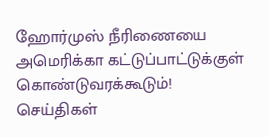ஹோர்முஸ் நீரிணையை அமெரிக்கா கட்டுப்பாட்டுக்குள் கொண்டுவரக்கூடும்!
செய்திகள்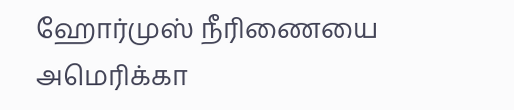ஹோர்முஸ் நீரிணையை அமெரிக்கா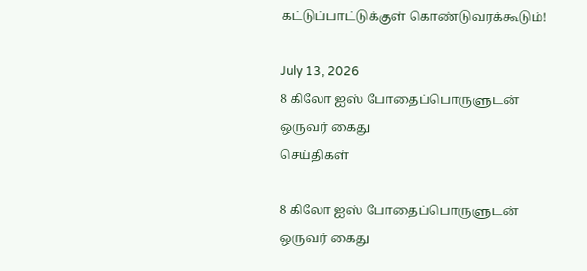கட்டுப்பாட்டுக்குள் கொண்டுவரக்கூடும்!

July 13, 2026
8 கிலோ ஐஸ் போதைப்பொருளுடன் ஒருவர் கைது
செய்திகள்

8 கிலோ ஐஸ் போதைப்பொருளுடன் ஒருவர் கைது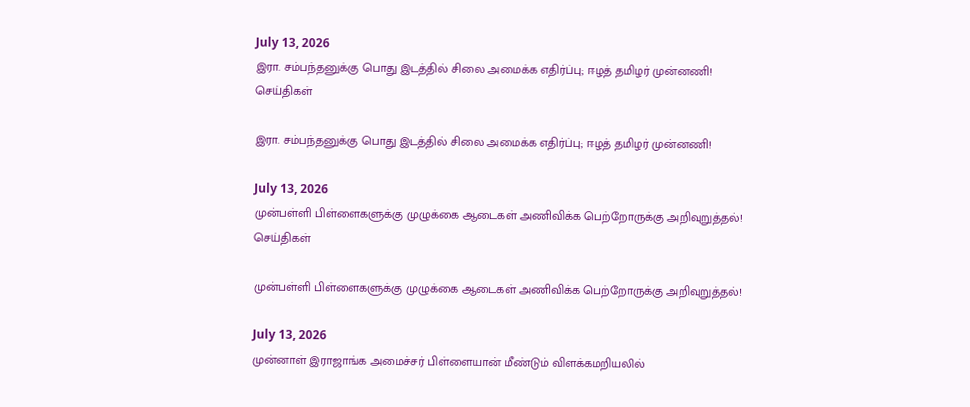July 13, 2026
இரா. சம்பந்தனுக்கு பொது இடத்தில் சிலை அமைக்க எதிர்ப்பு; ஈழத் தமிழர் முன்னணி!
செய்திகள்

இரா. சம்பந்தனுக்கு பொது இடத்தில் சிலை அமைக்க எதிர்ப்பு; ஈழத் தமிழர் முன்னணி!

July 13, 2026
முன்பள்ளி பிள்ளைகளுக்கு முழுக்கை ஆடைகள் அணிவிக்க பெற்றோருக்கு அறிவுறுத்தல்!
செய்திகள்

முன்பள்ளி பிள்ளைகளுக்கு முழுக்கை ஆடைகள் அணிவிக்க பெற்றோருக்கு அறிவுறுத்தல்!

July 13, 2026
முன்னாள் இராஜாங்க அமைச்சர் பிள்ளையான் மீண்டும் விளக்கமறியலில்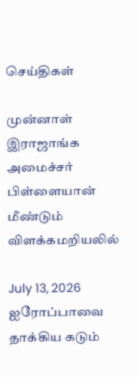செய்திகள்

முன்னாள் இராஜாங்க அமைச்சர் பிள்ளையான் மீண்டும் விளக்கமறியலில்

July 13, 2026
ஐரோப்பாவை தாக்கிய கடும்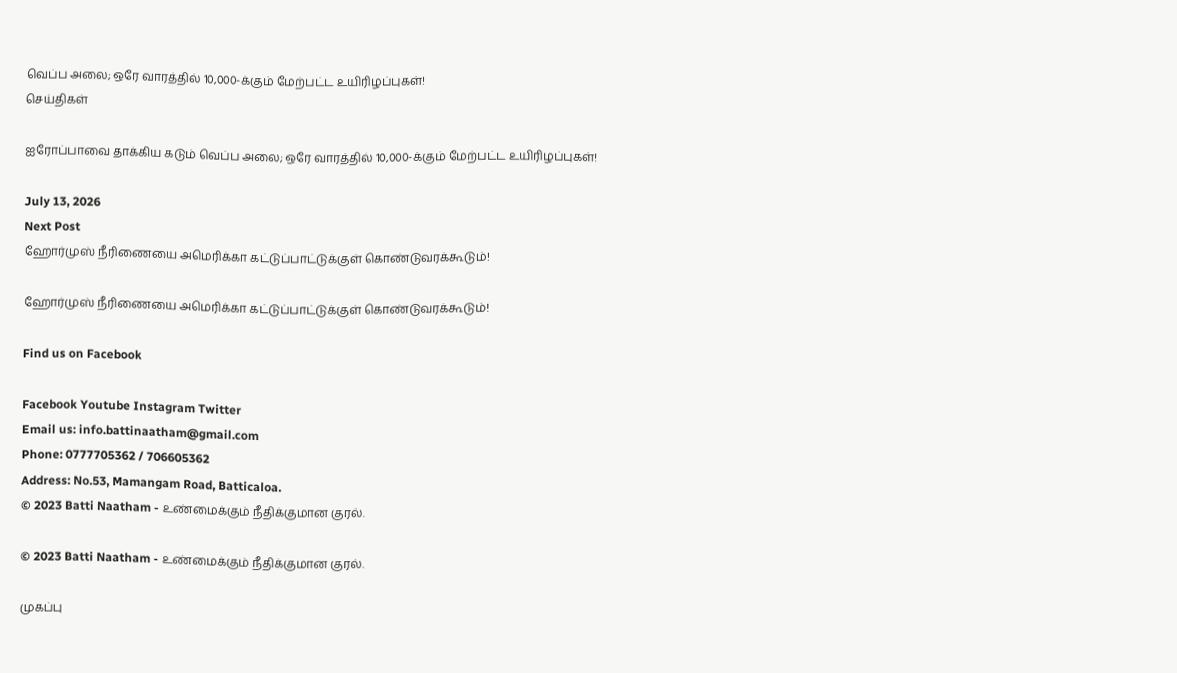வெப்ப அலை; ஒரே வாரத்தில் 10,000-க்கும் மேற்பட்ட உயிரிழப்புகள்!
செய்திகள்

ஐரோப்பாவை தாக்கிய கடும் வெப்ப அலை; ஒரே வாரத்தில் 10,000-க்கும் மேற்பட்ட உயிரிழப்புகள்!

July 13, 2026
Next Post
ஹோர்முஸ் நீரிணையை அமெரிக்கா கட்டுப்பாட்டுக்குள் கொண்டுவரக்கூடும்!

ஹோர்முஸ் நீரிணையை அமெரிக்கா கட்டுப்பாட்டுக்குள் கொண்டுவரக்கூடும்!

Find us on Facebook

Facebook Youtube Instagram Twitter
Email us: info.battinaatham@gmail.com
Phone: 0777705362 / 706605362
Address: No.53, Mamangam Road, Batticaloa.
© 2023 Batti Naatham - உண்மைக்கும் நீதிக்குமான குரல்.

© 2023 Batti Naatham - உண்மைக்கும் நீதிக்குமான குரல்.

முகப்பு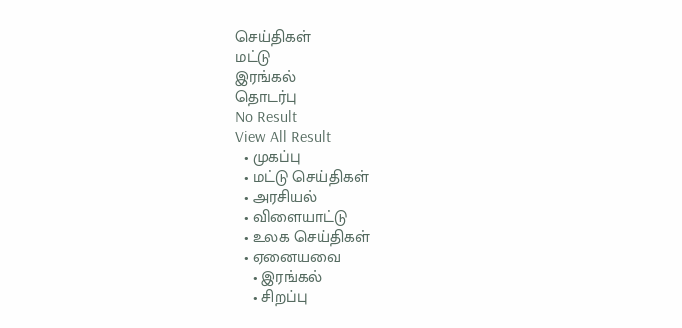செய்திகள்
மட்டு
இரங்கல்
தொடர்பு
No Result
View All Result
  • முகப்பு
  • மட்டு செய்திகள்
  • அரசியல்
  • விளையாட்டு
  • உலக செய்திகள்
  • ஏனையவை
    • இரங்கல்
    • சிறப்பு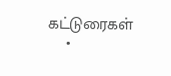கட்டுரைகள்
    •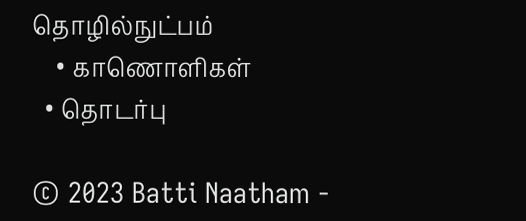தொழில்நுட்பம்
    • காணொளிகள்
  • தொடர்பு

© 2023 Batti Naatham -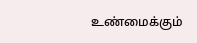உண்மைக்கும்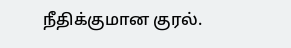நீதிக்குமான குரல்.